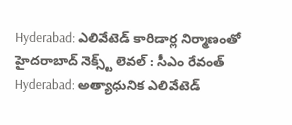Hyderabad: ఎలివేటెడ్ కారిడార్ల నిర్మాణంతో హైదరాబాద్ నెక్స్ట్ లెవల్ : సీఎం రేవంత్
Hyderabad: అత్యాధునిక ఎలివేటెడ్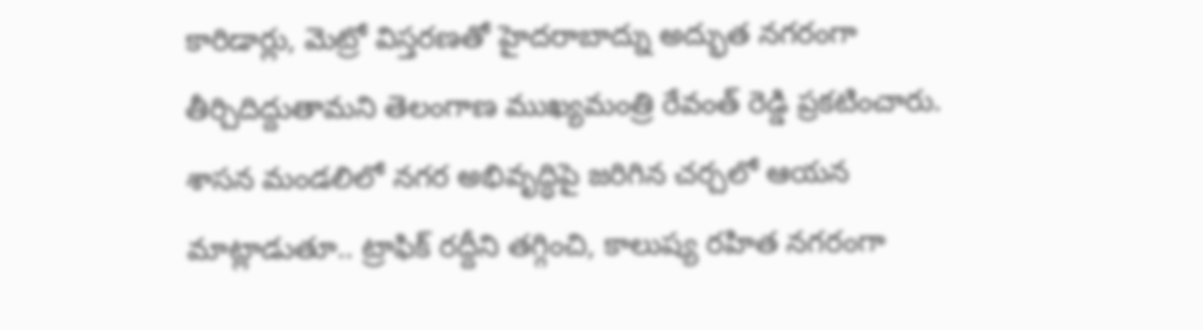కారిడార్లు, మెట్రో విస్తరణతో హైదరాబాద్ను అద్భుత నగరంగా తీర్చిదిద్దుతామని తెలంగాణ ముఖ్యమంత్రి రేవంత్ రెడ్డి ప్రకటించారు. శాసన మండలిలో నగర అభివృద్ధిపై జరిగిన చర్చలో ఆయన మాట్లాడుతూ.. ట్రాఫిక్ రద్దీని తగ్గించి, కాలుష్య రహిత నగరంగా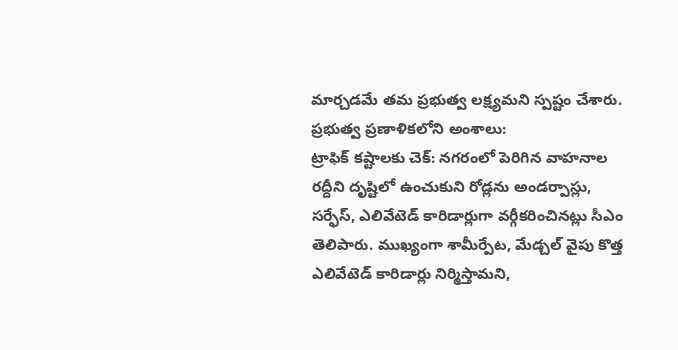మార్చడమే తమ ప్రభుత్వ లక్ష్యమని స్పష్టం చేశారు.
ప్రభుత్వ ప్రణాళికలోని అంశాలు:
ట్రాఫిక్ కష్టాలకు చెక్: నగరంలో పెరిగిన వాహనాల రద్దీని దృష్టిలో ఉంచుకుని రోడ్లను అండర్పాస్లు, సర్ఫేస్, ఎలివేటెడ్ కారిడార్లుగా వర్గీకరించినట్లు సీఎం తెలిపారు. ముఖ్యంగా శామీర్పేట, మేడ్చల్ వైపు కొత్త ఎలివేటెడ్ కారిడార్లు నిర్మిస్తామని,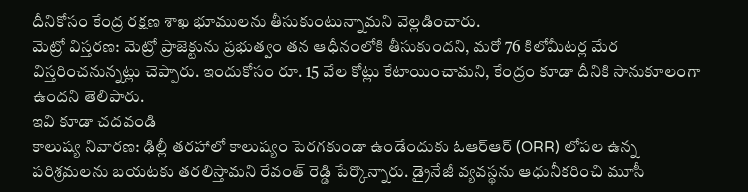దీనికోసం కేంద్ర రక్షణ శాఖ భూములను తీసుకుంటున్నామని వెల్లడించారు.
మెట్రో విస్తరణ: మెట్రో ప్రాజెక్టును ప్రభుత్వం తన ఆధీనంలోకి తీసుకుందని, మరో 76 కిలోమీటర్ల మేర విస్తరించనున్నట్లు చెప్పారు. ఇందుకోసం రూ. 15 వేల కోట్లు కేటాయించామని, కేంద్రం కూడా దీనికి సానుకూలంగా ఉందని తెలిపారు.
ఇవి కూడా చదవండి
కాలుష్య నివారణ: ఢిల్లీ తరహాలో కాలుష్యం పెరగకుండా ఉండేందుకు ఓఆర్ఆర్ (ORR) లోపల ఉన్న పరిశ్రమలను బయటకు తరలిస్తామని రేవంత్ రెడ్డి పేర్కొన్నారు. డ్రైనేజీ వ్యవస్థను ఆధునీకరించి మూసీ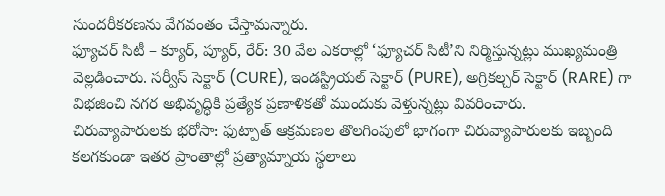సుందరీకరణను వేగవంతం చేస్తామన్నారు.
ఫ్యూచర్ సిటీ – క్యూర్, ప్యూర్, రేర్: 30 వేల ఎకరాల్లో ‘ఫ్యూచర్ సిటీ’ని నిర్మిస్తున్నట్లు ముఖ్యమంత్రి వెల్లడించారు. సర్వీస్ సెక్టార్ (CURE), ఇండస్ట్రియల్ సెక్టార్ (PURE), అగ్రికల్చర్ సెక్టార్ (RARE) గా విభజించి నగర అభివృద్ధికి ప్రత్యేక ప్రణాళికతో ముందుకు వెళ్తున్నట్లు వివరించారు.
చిరువ్యాపారులకు భరోసా: ఫుట్పాత్ ఆక్రమణల తొలగింపులో భాగంగా చిరువ్యాపారులకు ఇబ్బంది కలగకుండా ఇతర ప్రాంతాల్లో ప్రత్యామ్నాయ స్థలాలు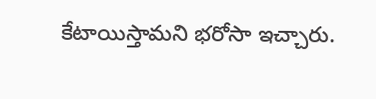కేటాయిస్తామని భరోసా ఇచ్చారు.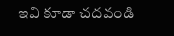ఇవి కూడా చదవండి